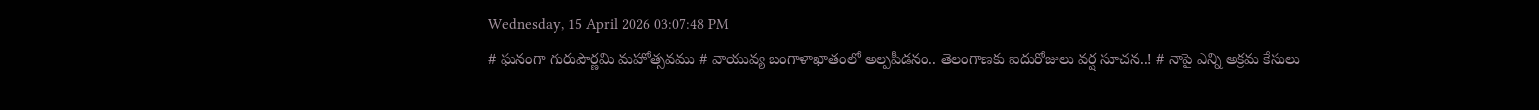Wednesday, 15 April 2026 03:07:48 PM
# ఘనంగా గురుపౌర్ణమి మహోత్సవము # వాయువ్య బంగాళాఖాతంలో అల్పపీడనం.. తెలంగాణకు ఐదురోజులు వర్ష సూచన..! # నాపై ఎన్ని అక్రమ కేసులు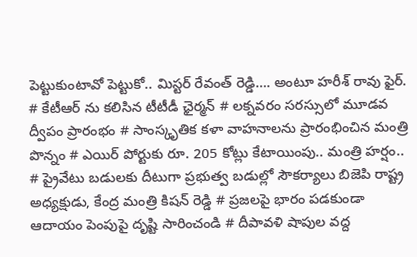పెట్టుకుంటావో పెట్టుకో.. మిస్టర్ రేవంత్ రెడ్డి…. అంటూ హరీశ్ రావు ఫైర్. # కేటీఆర్ ను కలిసిన టీటీడీ ఛైర్మన్ # లక్నవరం సరస్సులో మూడవ ద్వీపం ప్రారంభం # సాంస్కృతిక కళా వాహనాలను ప్రారంభించిన మంత్రి పొన్నం # ఎయిర్ పోర్టుకు రూ. 205 కోట్లు కేటాయింపు.. మంత్రి హర్షం.. # ప్రైవేటు బడులకు దీటుగా ప్రభుత్వ బడుల్లో సౌకర్యాలు బిజెపి రాష్ట్ర అధ్యక్షుడు, కేంద్ర మంత్రి కిషన్ రెడ్డి # ప్రజలపై భారం పడకుండా ఆదాయం పెంపుపై దృష్టి సారించండి # దీపావళి షాపుల వద్ద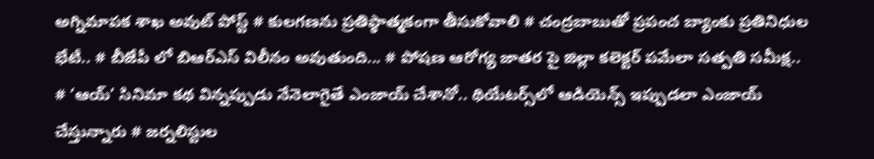అగ్నిమాపక శాఖ అవుట్ పోస్ట్ # కులగణను ప్రతిప్ఠాత్మకంగా తీసుకోవాలి # చంద్రబాబుతో ప్రపంచ బ్యాంకు ప్రతినిధుల భేటీ.. # బీజేపీ లో బిఆర్ఎస్ విలీనం అవుతుంది... # పోషణ ఆరోగ్య జాతర పై జిల్లా కలెక్టర్ పమేలా సత్పతి సమీక్ష.. # ‘ఆయ్’ సినిమా కథ విన్నప్పుడు నేనెలాగైతే ఎంజాయ్ చేశానో.. థియేట‌ర్స్‌లో ఆడియెన్స్ ఇప్పుడ‌లా ఎంజాయ్ చేస్తున్నారు # జర్నలిస్టుల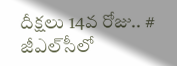దీక్షలు 14వ రోజు.. # జీఎల్‌సీలో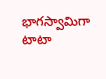భాగస్వామిగా టాటా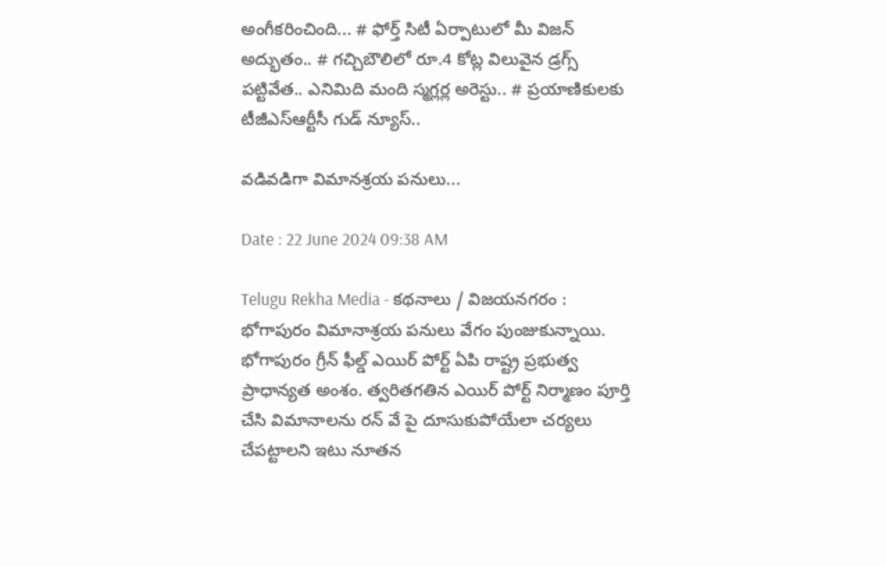అంగీకరించింది... # ఫోర్త్ సిటీ ఏర్పాటులో మీ విజ‌న్ అద్భుతం.. # గచ్చిబౌలిలో రూ.4 కోట్ల విలువైన డ్రగ్స్ పట్టివేత.. ఎనిమిది మంది స్మగ్లర్ల అరెస్టు.. # ప్రయాణికులకు టీజీఎస్‌ఆర్టీసీ గుడ్ న్యూస్..

వడివడిగా విమానశ్రయ పనులు...

Date : 22 June 2024 09:38 AM

Telugu Rekha Media - కథనాలు / విజయనగరం : భోగాపురం విమానాశ్రయ పనులు వేగం పుంజుకున్నాయి. భోగాపురం గ్రీన్ ఫీల్డ్ ఎయిర్ పోర్ట్ ఏపి రాష్ట్ర ప్రభుత్వ ప్రాధాన్యత అంశం. త్వరితగతిన ఎయిర్ పోర్ట్ నిర్మాణం పూర్తి చేసి విమానాలను రన్ వే పై దూసుకుపోయేలా చర్యలు చేపట్టాలని ఇటు నూతన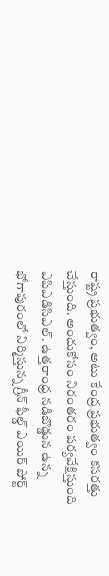రాష్ట్ర ప్రభుత్వం, అటు కేంద్ర ప్రభుత్వం కసరత్తు చేస్తుంది. అందుకోసం నిరంతరం పర్యవేక్షిస్తుంది ఎపిఎడిసిఎల్. ఉత్తరాంధ్ర నడిబొడ్డున ఉన్న భోగాపురంలో నిర్మిస్తున్న గ్రీన్ ఫీల్డ్ ఎయిర్ పోర్ట్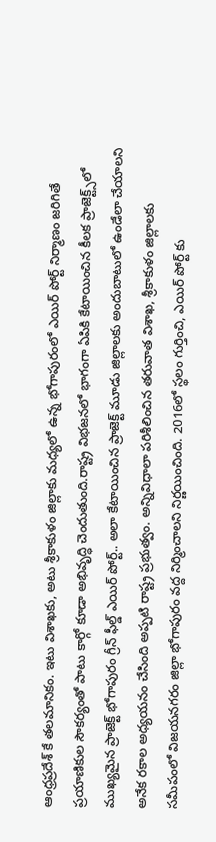ఆంధ్రప్రదేశ్ కే తలమానికం. ఇటు విశాఖకు, అటు శ్రీకాకుళం జిల్లాకు మధ్యలో ఉన్న భోగాపురంలో ఎయిర్ పోర్ట్ నిర్మాణం జరిగితే ప్రయాణికుల సౌకర్యంతో పాటు కార్గో కూడా అభివృద్ధి చెందుతుంది.రాష్ట్ర విభజనలో భాగంగా ఏపికి కేటాయించిన కీలక ప్రాజెక్ట్స్‌లో ముఖ్యమైన ప్రాజెక్ట్ భోగాపురం గ్రీన్ ఫీల్డ్ ఎయిర్ పోర్ట్.. అలా కేటాయించిన ప్రాజెక్ట్ మూడు జిల్లాలకు అందుబాటులో ఉండేలా చేయాలని అనేక రకాల అధ్యయనం చేసింది అప్పటి రాష్ట్ర ప్రభుత్వం. అన్నివిధాలా పరిశీలించిన తరువాత విశాఖ, శ్రీకాకుళం జిల్లాలకు సమీపంలో విజయనగరం జిల్లా భోగాపురం వద్ద నిర్మించాలని నిర్ణయించింది. 2016లో స్థలం గుర్తించి, ఎయిర్ పోర్ట్ కు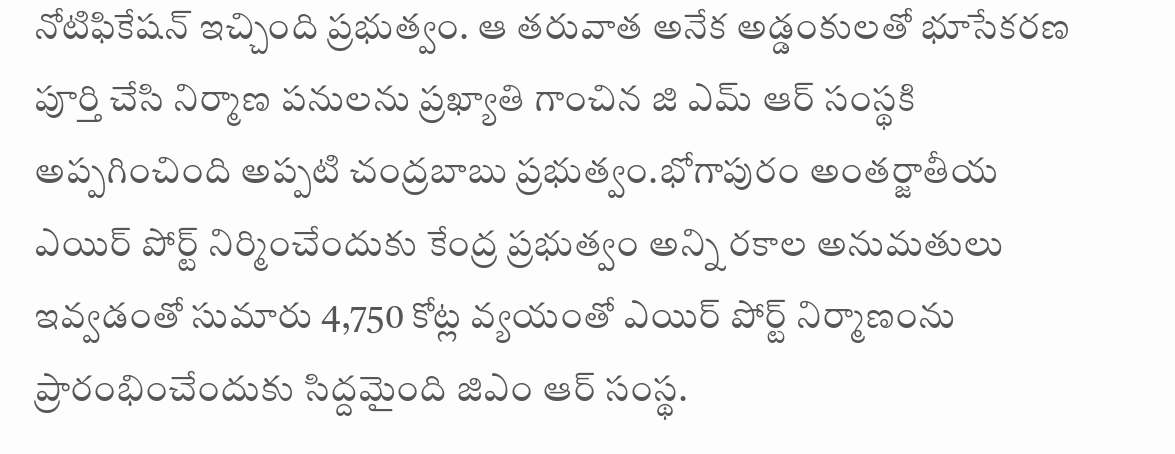నోటిఫికేషన్ ఇచ్చింది ప్రభుత్వం. ఆ తరువాత అనేక అడ్డంకులతో భూసేకరణ పూర్తి చేసి నిర్మాణ పనులను ప్రఖ్యాతి గాంచిన జి ఎమ్ ఆర్ సంస్థకి అప్పగించింది అప్పటి చంద్రబాబు ప్రభుత్వం.భోగాపురం అంతర్జాతీయ ఎయిర్ పోర్ట్ నిర్మించేందుకు కేంద్ర ప్రభుత్వం అన్ని రకాల అనుమతులు ఇవ్వడంతో సుమారు 4,750 కోట్ల వ్యయంతో ఎయిర్ పోర్ట్ నిర్మాణంను ప్రారంభించేందుకు సిద్దమైంది జిఎం ఆర్ సంస్థ.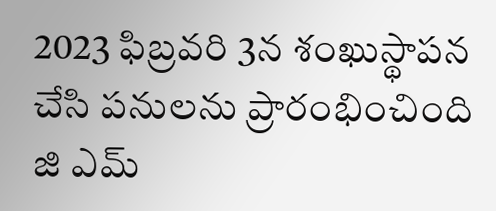2023 ఫిబ్రవరి 3న శంఖుస్థాపన చేసి పనులను ప్రారంభించింది జి ఎమ్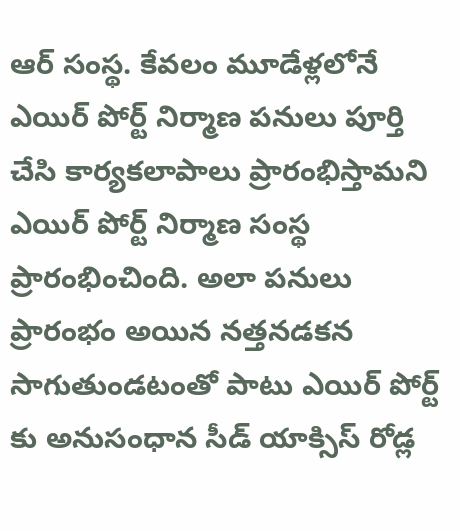ఆర్ సంస్థ. కేవలం మూడేళ్లలోనే ఎయిర్ పోర్ట్ నిర్మాణ పనులు పూర్తి చేసి కార్యకలాపాలు ప్రారంభిస్తామని ఎయిర్ పోర్ట్ నిర్మాణ సంస్థ ప్రారంభించింది. అలా పనులు ప్రారంభం అయిన నత్తనడకన సాగుతుండటంతో పాటు ఎయిర్ పోర్ట్ కు అనుసంధాన సీడ్ యాక్సిస్ రోడ్ల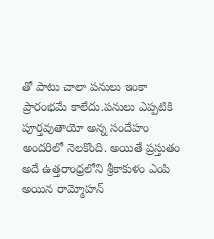తో పాటు చాలా పనులు ఇంకా ప్రారంభమే కాలేదు.పనులు ఎప్పటికి పూర్తవుతాయో అన్న సందేహం అందరిలో నెలకొంది. అయితే ప్రస్తుతం అదే ఉత్తరాంధ్రలోని శ్రీకాకుళం ఎంపి అయిన రామ్మోహన్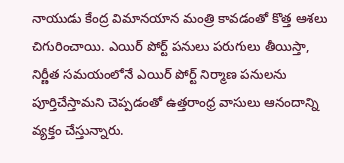నాయుడు కేంద్ర విమానయాన మంత్రి కావడంతో కొత్త ఆశలు చిగురించాయి. ఎయిర్ పోర్ట్ పనులు పరుగులు తీయిస్తా, నిర్ణీత సమయంలోనే ఎయిర్ పోర్ట్ నిర్మాణ పనులను పూర్తిచేస్తామని చెప్పడంతో ఉత్తరాంధ్ర వాసులు ఆనందాన్ని వ్యక్తం చేస్తున్నారు.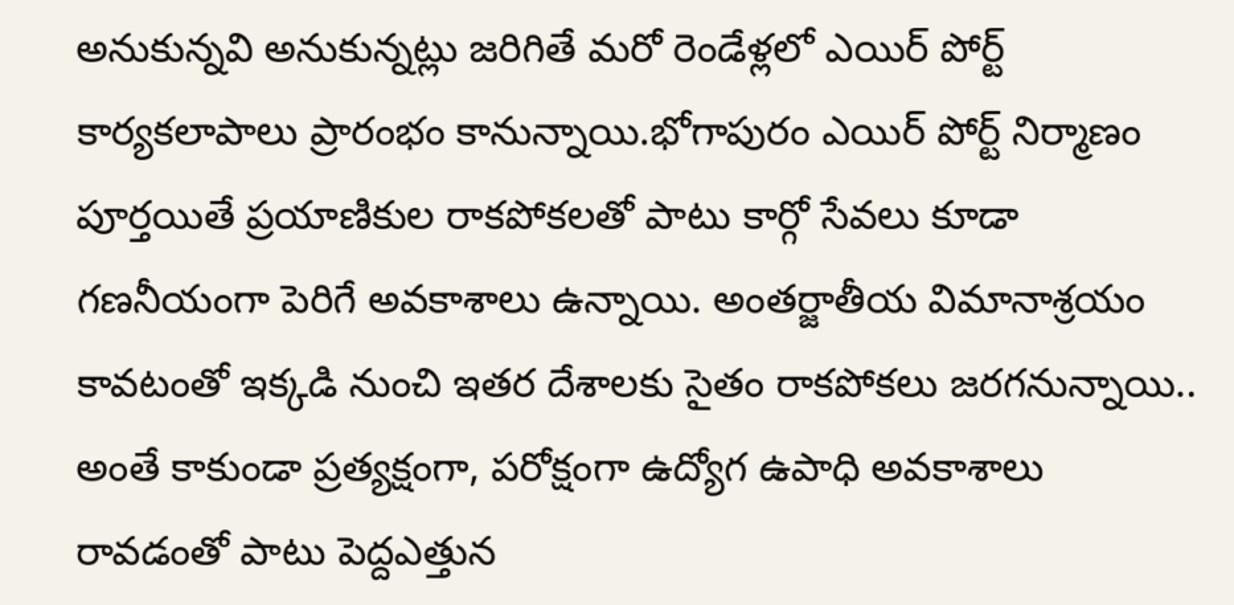అనుకున్నవి అనుకున్నట్లు జరిగితే మరో రెండేళ్లలో ఎయిర్ పోర్ట్ కార్యకలాపాలు ప్రారంభం కానున్నాయి.భోగాపురం ఎయిర్ పోర్ట్ నిర్మాణం పూర్తయితే ప్రయాణికుల రాకపోకలతో పాటు కార్గో సేవలు కూడా గణనీయంగా పెరిగే అవకాశాలు ఉన్నాయి. అంతర్జాతీయ విమానాశ్రయం కావటంతో ఇక్కడి నుంచి ఇతర దేశాలకు సైతం రాకపోకలు జరగనున్నాయి.. అంతే కాకుండా ప్రత్యక్షంగా, పరోక్షంగా ఉద్యోగ ఉపాధి అవకాశాలు రావడంతో పాటు పెద్దఎత్తున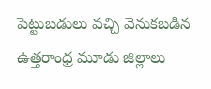పెట్టుబడులు వచ్చి వెనుకబడిన ఉత్తరాంధ్ర మూడు జిల్లాలు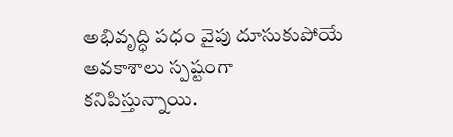అభివృద్ధి పధం వైపు దూసుకుపోయే అవకాశాలు స్పష్టంగా కనిపిస్తున్నాయి.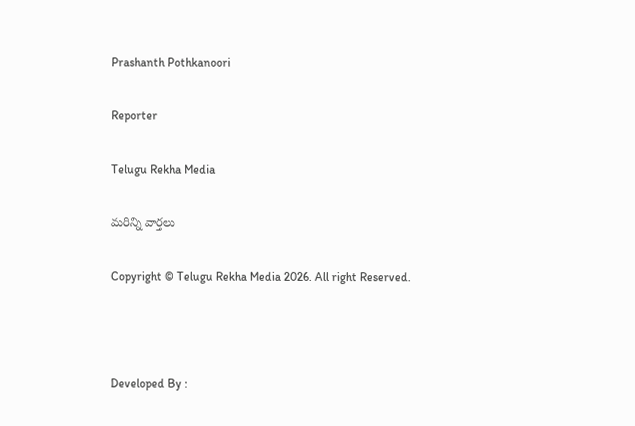Prashanth Pothkanoori

Reporter

Telugu Rekha Media

మరిన్ని వార్తలు

Copyright © Telugu Rekha Media 2026. All right Reserved.



Developed By :